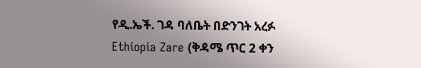የዲ.ኤች. ገዳ ባለቤት በድንገት አረፉ
Ethiopia Zare (ቅዳሜ ጥር 2 ቀን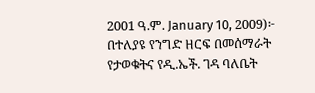2001 ዓ.ም. January 10, 2009)፦ በተለያዩ የንግድ ዘርፍ በመሰማራት የታወቁትና የዲ.ኤች. ገዳ ባለቤት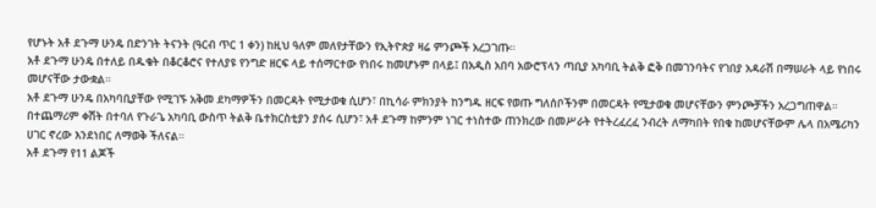የሆኑት አቶ ደጉማ ሁንዴ በድንገት ትናንት (ዓርብ ጥር 1 ቀን) ከዚህ ዓለም መለየታቸውን የኢትዮጵያ ዛሬ ምንጮች አረጋገጡ።
አቶ ደጉማ ሁንዴ በተለይ በዱቄት በቆርቆሮና የተለያዩ የንግድ ዘርፍ ላይ ተሰማርተው የነበሩ ከመሆኑም በላይ፤ በአዲስ አበባ አውሮፕላን ጣቢያ አካባቢ ትልቅ ፎቅ በመገንባትና የገበያ አዳራሽ በማሠራት ላይ የነበሩ መሆናቸው ታውቋል።
አቶ ደጉማ ሁንዴ በአካባቢያቸው የሚገኙ አቅመ ደካማዎችን በመርዳት የሚታወቁ ሲሆን፣ በኪሳራ ምክንያት ከንግዱ ዘርፍ የወጡ ግለሰቦችንም በመርዳት የሚታወቁ መሆናቸውን ምንጮቻችን አረጋግጠዋል።
በተጨማሪም ቀሽት በተባለ የጉራጌ አካባቢ ውስጥ ትልቅ ቤተክርስቲያን ያሰሩ ሲሆን፣ አቶ ደጉማ ከምንም ነገር ተነስተው ጠንክረው በመሥራት የተትረፈረፈ ንብረት ለማካበት የበቁ ከመሆናቸውም ሌላ በአሜሪካን ሀገር ኖረው እንደነበር ለማወቅ ችለናል።
አቶ ደጉማ የ11 ልጆች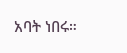አባት ነበሩ።